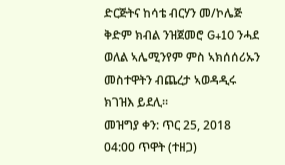ድርጅትና ከሳቴ ብርሃን መ/ኮሌጅ ቅድም ክብል ንዝጀመሮ G+10 ንሓደ ወለል ኣሌሚንየም ምስ ኣክሰሰሪኡን መስተዋትን ብጨረታ ኣወዳዲሩ ክገዝእ ይደሊ።
መዝግያ ቀን: ጥር 25, 2018 04:00 ጥዋት (ተዘጋ)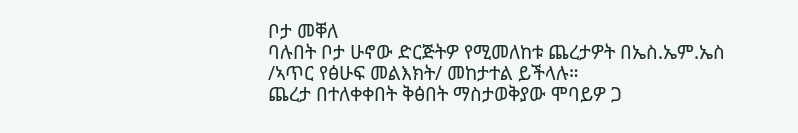ቦታ መቐለ
ባሉበት ቦታ ሁኖው ድርጅትዎ የሚመለከቱ ጨረታዎት በኤስ.ኤም.ኤስ /ኣጥር የፅሁፍ መልእክት/ መከታተል ይችላሉ።
ጨረታ በተለቀቀበት ቅፅበት ማስታወቅያው ሞባይዎ ጋ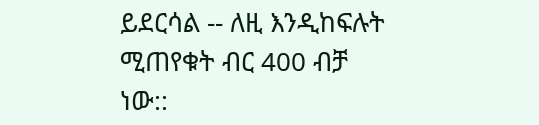ይደርሳል -- ለዚ እንዲከፍሉት ሚጠየቁት ብር 400 ብቻ ነው::